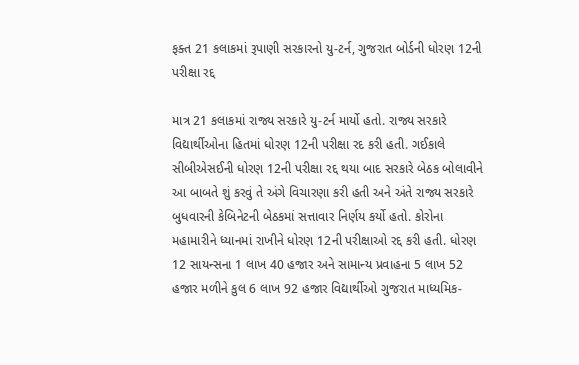ફક્ત 21 કલાકમાં રૂપાણી સરકારનો યુ-ટર્ન, ગુજરાત બોર્ડની ધોરણ 12ની પરીક્ષા રદ્દ

માત્ર 21 કલાકમાં રાજ્ય સરકારે યુ-ટર્ન માર્યો હતો. રાજ્ય સરકારે વિદ્યાર્થીઓના હિતમાં ધોરણ 12ની પરીક્ષા રદ કરી હતી. ગઈકાલે સીબીએસઈની ધોરણ 12ની પરીક્ષા રદ્દ થયા બાદ સરકારે બેઠક બોલાવીને આ બાબતે શું કરવું તે અંગે વિચારણા કરી હતી અને અંતે રાજ્ય સરકારે બુધવારની કેબિનેટની બેઠકમાં સત્તાવાર નિર્ણય કર્યો હતો. કોરોના મહામારીને ધ્યાનમાં રાખીને ધોરણ 12ની પરીક્ષાઓ રદ્દ કરી હતી. ધોરણ 12 સાયન્સના 1 લાખ 40 હજાર અને સામાન્ય પ્રવાહના 5 લાખ 52 હજાર મળીને કુલ 6 લાખ 92 હજાર વિદ્યાર્થીઓ ગુજરાત માધ્યમિક-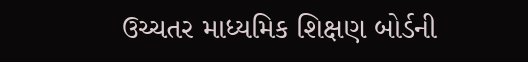ઉચ્ચતર માધ્યમિક શિક્ષણ બોર્ડની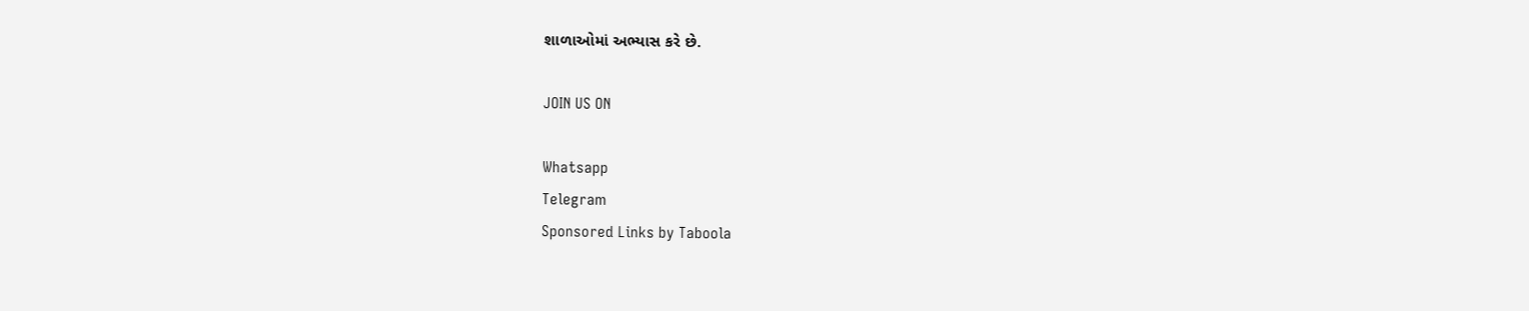શાળાઓમાં અભ્યાસ કરે છે.

JOIN US ON

Whatsapp
Telegram
Sponsored Links by Taboola